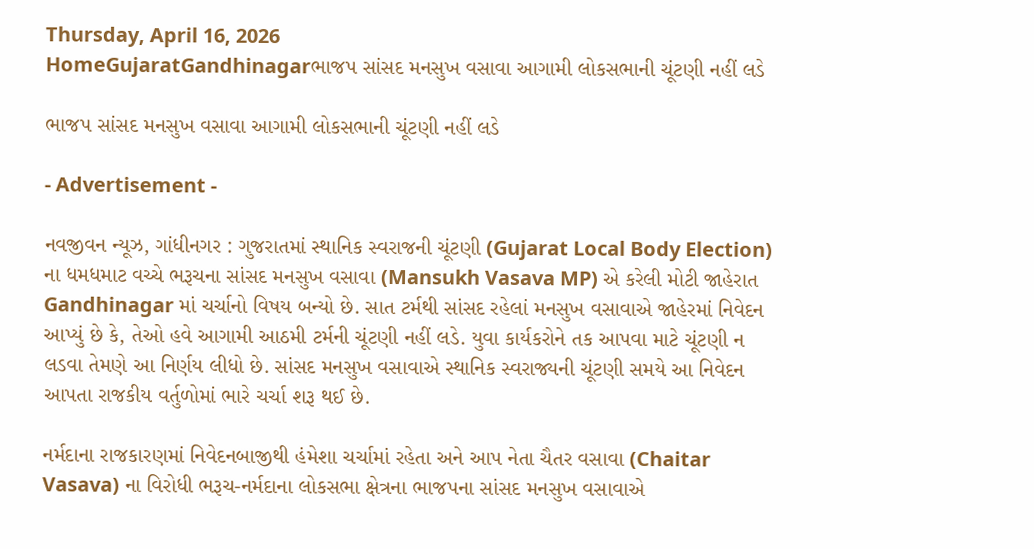Thursday, April 16, 2026
HomeGujaratGandhinagarભાજપ સાંસદ મનસુખ વસાવા આગામી લોકસભાની ચૂંટણી નહીં લડે

ભાજપ સાંસદ મનસુખ વસાવા આગામી લોકસભાની ચૂંટણી નહીં લડે

- Advertisement -

નવજીવન ન્યૂઝ, ગાંધીનગર : ગુજરાતમાં સ્થાનિક સ્વરાજની ચૂંટણી (Gujarat Local Body Election) ના ધમધમાટ વચ્ચે ભરૂચના સાંસદ મનસુખ વસાવા (Mansukh Vasava MP) એ કરેલી મોટી જાહેરાત Gandhinagar માં ચર્ચાનો વિષય બન્યો છે. સાત ટર્મથી સાંસદ રહેલાં મનસુખ વસાવાએ જાહેરમાં નિવેદન આપ્યું છે કે, તેઓ હવે આગામી આઠમી ટર્મની ચૂંટણી નહીં લડે. યુવા કાર્યકરોને તક આપવા માટે ચૂંટણી ન લડવા તેમણે આ નિર્ણય લીધો છે. સાંસદ મનસુખ વસાવાએ સ્થાનિક સ્વરાજ્યની ચૂંટણી સમયે આ નિવેદન આપતા રાજકીય વર્તુળોમાં ભારે ચર્ચા શરૂ થઈ છે.

નર્મદાના રાજકારણમાં નિવેદનબાજીથી હંમેશા ચર્ચામાં રહેતા અને આપ નેતા ચૈતર વસાવા (Chaitar Vasava) ના વિરોધી ભરૂચ-નર્મદાના લોકસભા ક્ષેત્રના ભાજપના સાંસદ મનસુખ વસાવાએ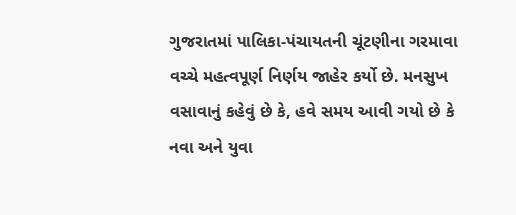ગુજરાતમાં પાલિકા-પંચાયતની ચૂંટણીના ગરમાવા વચ્ચે મહત્વપૂર્ણ નિર્ણય જાહેર કર્યો છે. મનસુખ વસાવાનું કહેવું છે કે, હવે સમય આવી ગયો છે કે નવા અને યુવા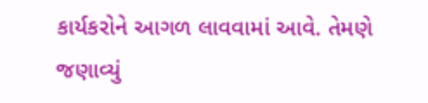કાર્યકરોને આગળ લાવવામાં આવે. તેમણે જણાવ્યું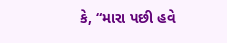કે, “મારા પછી હવે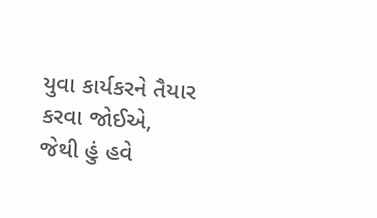યુવા કાર્યકરને તૈયાર કરવા જોઈએ, જેથી હું હવે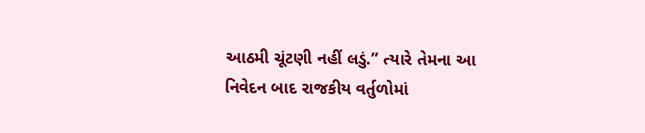આઠમી ચૂંટણી નહીં લડું.” ત્યારે તેમના આ નિવેદન બાદ રાજકીય વર્તુળોમાં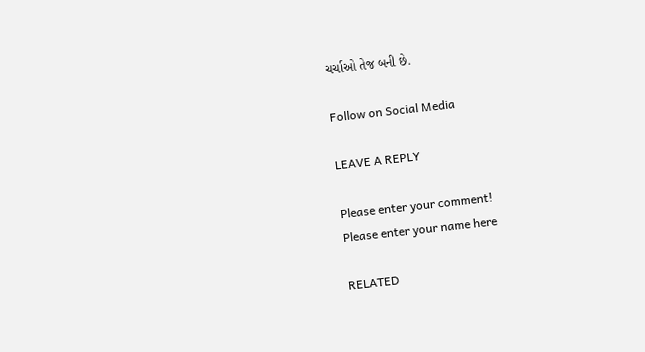ચર્ચાઓ તેજ બની છે.

Follow on Social Media

LEAVE A REPLY

Please enter your comment!
Please enter your name here

RELATED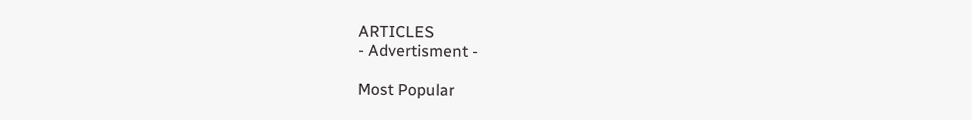ARTICLES
- Advertisment -

Most Popular